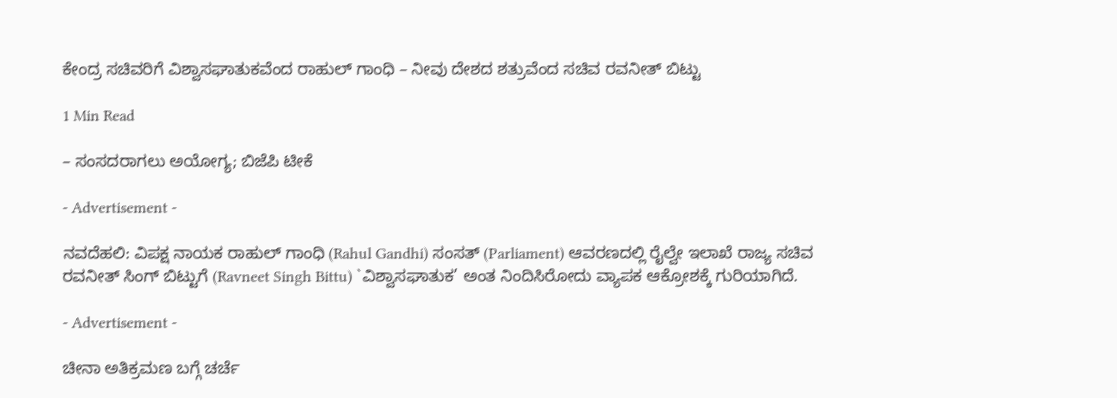ಕೇಂದ್ರ ಸಚಿವರಿಗೆ ವಿಶ್ವಾಸಘಾತುಕವೆಂದ ರಾಹುಲ್ ಗಾಂಧಿ – ನೀವು ದೇಶದ ಶತ್ರುವೆಂದ ಸಚಿವ ರವನೀತ್ ಬಿಟ್ಟು

1 Min Read

– ಸಂಸದರಾಗಲು ಅಯೋಗ್ಯ; ಬಿಜೆಪಿ ಟೀಕೆ

- Advertisement -

ನವದೆಹಲಿ: ವಿಪಕ್ಷ ನಾಯಕ ರಾಹುಲ್ ಗಾಂಧಿ (Rahul Gandhi) ಸಂಸತ್ (Parliament) ಆವರಣದಲ್ಲಿ ರೈಲ್ವೇ ಇಲಾಖೆ ರಾಜ್ಯ ಸಚಿವ ರವನೀತ್ ಸಿಂಗ್ ಬಿಟ್ಟುಗೆ (Ravneet Singh Bittu) `ವಿಶ್ವಾಸಘಾತುಕ’ ಅಂತ ನಿಂದಿಸಿರೋದು ವ್ಯಾಪಕ ಆಕ್ರೋಶಕ್ಕೆ ಗುರಿಯಾಗಿದೆ.

- Advertisement -

ಚೀನಾ ಅತಿಕ್ರಮಣ ಬಗ್ಗೆ ಚರ್ಚೆ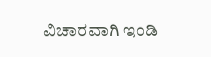ವಿಚಾರವಾಗಿ ಇಂಡಿ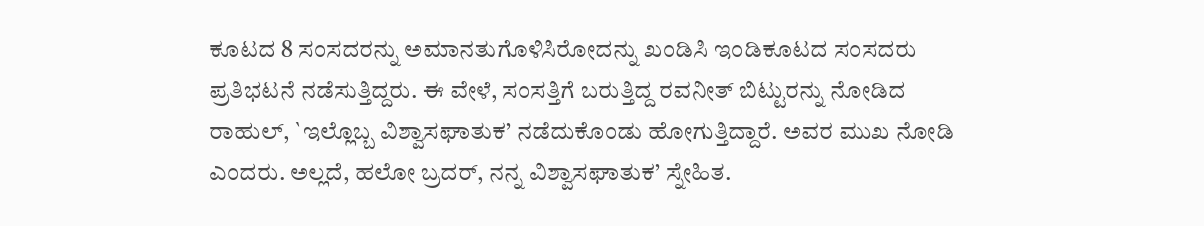ಕೂಟದ 8 ಸಂಸದರನ್ನು ಅಮಾನತುಗೊಳಿಸಿರೋದನ್ನು ಖಂಡಿಸಿ ಇಂಡಿಕೂಟದ ಸಂಸದರು ಪ್ರತಿಭಟನೆ ನಡೆಸುತ್ತಿದ್ದರು. ಈ ವೇಳೆ, ಸಂಸತ್ತಿಗೆ ಬರುತ್ತಿದ್ದ ರವನೀತ್ ಬಿಟ್ಟುರನ್ನು ನೋಡಿದ ರಾಹುಲ್, `ಇಲ್ಲೊಬ್ಬ ವಿಶ್ವಾಸಘಾತುಕ’ ನಡೆದುಕೊಂಡು ಹೋಗುತ್ತಿದ್ದಾರೆ. ಅವರ ಮುಖ ನೋಡಿ ಎಂದರು. ಅಲ್ಲದೆ, ಹಲೋ ಬ್ರದರ್, ನನ್ನ ವಿಶ್ವಾಸಘಾತುಕ’ ಸ್ನೇಹಿತ.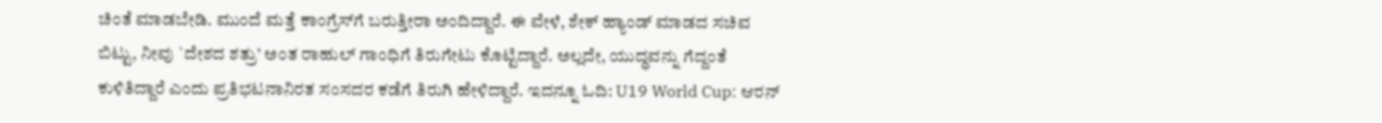ಚಿಂತೆ ಮಾಡಬೇಡಿ. ಮುಂದೆ ಮತ್ತೆ ಕಾಂಗ್ರೆಸ್‌ಗೆ ಬರುತ್ತೀರಾ ಅಂದಿದ್ದಾರೆ. ಈ ವೇಳೆ, ಶೇಕ್ ಹ್ಯಾಂಡ್ ಮಾಡದ ಸಚಿವ ಬಿಟ್ಟು, ನೀವು `ದೇಶದ ಶತ್ರು’ ಅಂತ ರಾಹುಲ್ ಗಾಂಧಿಗೆ ತಿರುಗೇಟು ಕೊಟ್ಟಿದ್ದಾರೆ. ಅಲ್ಲದೇ, ಯುದ್ಧವನ್ನು ಗೆದ್ದಂತೆ ಕುಳಿತಿದ್ದಾರೆ ಎಂದು ಪ್ರತಿಭಟನಾನಿರತ ಸಂಸದರ ಕಡೆಗೆ ತಿರುಗಿ ಹೇಳಿದ್ದಾರೆ. ಇದನ್ನೂ ಓದಿ: U19 World Cup: ಆರನ್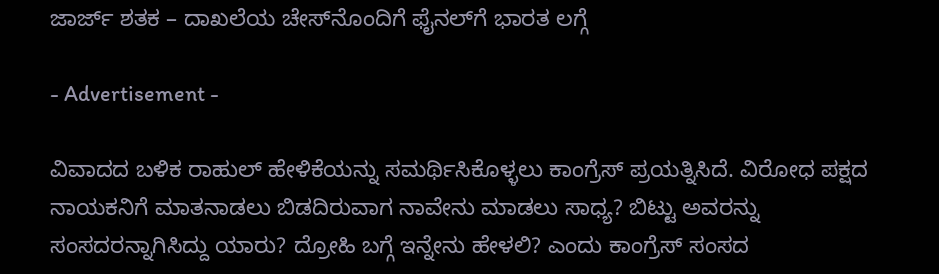ಜಾರ್ಜ್ ಶತಕ – ದಾಖಲೆಯ ಚೇಸ್‌ನೊಂದಿಗೆ ಫೈನಲ್‌ಗೆ ಭಾರತ ಲಗ್ಗೆ

- Advertisement -

ವಿವಾದದ ಬಳಿಕ ರಾಹುಲ್ ಹೇಳಿಕೆಯನ್ನು ಸಮರ್ಥಿಸಿಕೊಳ್ಳಲು ಕಾಂಗ್ರೆಸ್ ಪ್ರಯತ್ನಿಸಿದೆ. ವಿರೋಧ ಪಕ್ಷದ ನಾಯಕನಿಗೆ ಮಾತನಾಡಲು ಬಿಡದಿರುವಾಗ ನಾವೇನು ಮಾಡಲು ಸಾಧ್ಯ? ಬಿಟ್ಟು ಅವರನ್ನು ಸಂಸದರನ್ನಾಗಿಸಿದ್ದು ಯಾರು? ದ್ರೋಹಿ ಬಗ್ಗೆ ಇನ್ನೇನು ಹೇಳಲಿ? ಎಂದು ಕಾಂಗ್ರೆಸ್ ಸಂಸದ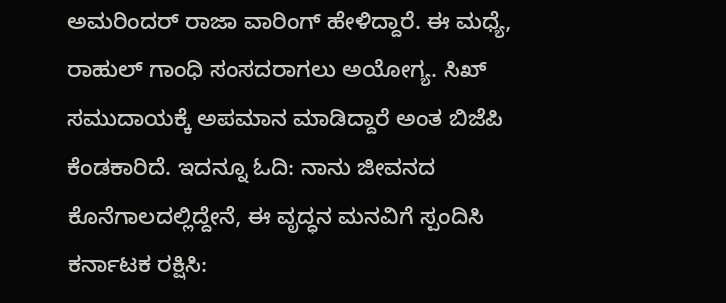ಅಮರಿಂದರ್ ರಾಜಾ ವಾರಿಂಗ್ ಹೇಳಿದ್ದಾರೆ. ಈ ಮಧ್ಯೆ, ರಾಹುಲ್ ಗಾಂಧಿ ಸಂಸದರಾಗಲು ಅಯೋಗ್ಯ. ಸಿಖ್ ಸಮುದಾಯಕ್ಕೆ ಅಪಮಾನ ಮಾಡಿದ್ದಾರೆ ಅಂತ ಬಿಜೆಪಿ ಕೆಂಡಕಾರಿದೆ. ಇದನ್ನೂ ಓದಿ: ನಾನು ಜೀವನದ ಕೊನೆಗಾಲದಲ್ಲಿದ್ದೇನೆ, ಈ ವೃದ್ಧನ ಮನವಿಗೆ ಸ್ಪಂದಿಸಿ ಕರ್ನಾಟಕ ರಕ್ಷಿಸಿ: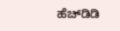ಹೆಚ್‌ಡಿಡಿ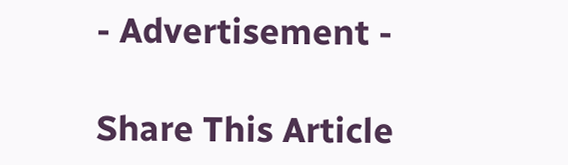- Advertisement -

Share This Article